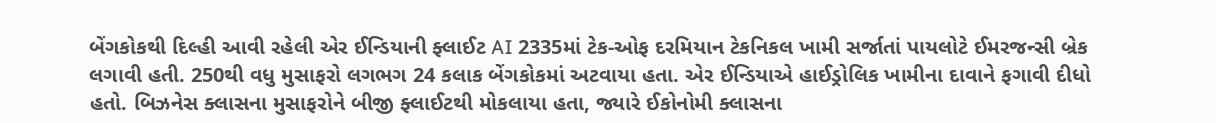બેંગકોકથી દિલ્હી આવી રહેલી એર ઈન્ડિયાની ફ્લાઈટ AI 2335માં ટેક-ઓફ દરમિયાન ટેકનિકલ ખામી સર્જાતાં પાયલોટે ઈમરજન્સી બ્રેક લગાવી હતી. 250થી વધુ મુસાફરો લગભગ 24 કલાક બેંગકોકમાં અટવાયા હતા. એર ઈન્ડિયાએ હાઈડ્રોલિક ખામીના દાવાને ફગાવી દીધો હતો. બિઝનેસ ક્લાસના મુસાફરોને બીજી ફ્લાઈટથી મોકલાયા હતા, જ્યારે ઈકોનોમી ક્લાસના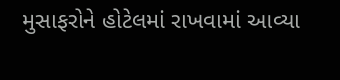મુસાફરોને હોટેલમાં રાખવામાં આવ્યા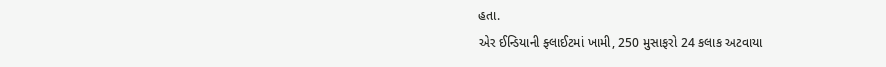હતા.
એર ઈન્ડિયાની ફ્લાઈટમાં ખામી, 250 મુસાફરો 24 કલાક અટવાયા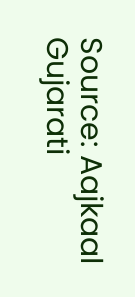Source: Aajkaal Gujarati